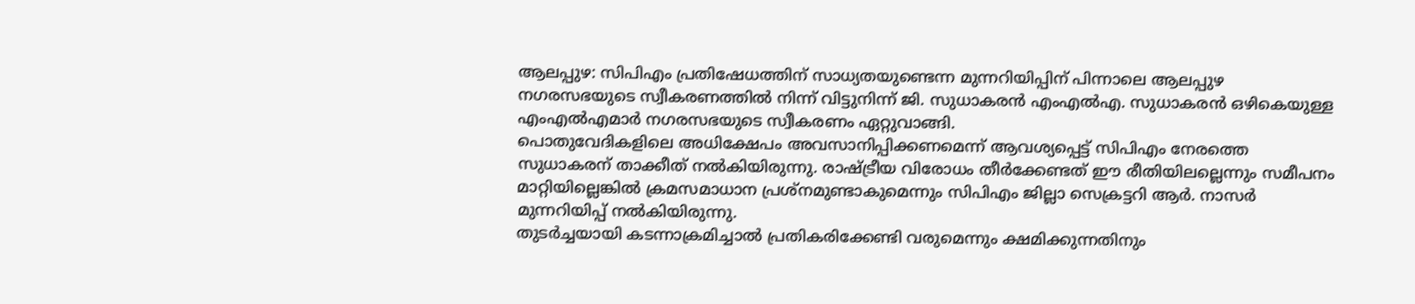ആലപ്പുഴ: സിപിഎം പ്രതിഷേധത്തിന് സാധ്യതയുണ്ടെന്ന മുന്നറിയിപ്പിന് പിന്നാലെ ആലപ്പുഴ നഗരസഭയുടെ സ്വീകരണത്തിൽ നിന്ന് വിട്ടുനിന്ന് ജി. സുധാകരൻ എംഎൽഎ. സുധാകരൻ ഒഴികെയുള്ള എംഎൽഎമാർ നഗരസഭയുടെ സ്വീകരണം ഏറ്റുവാങ്ങി.
പൊതുവേദികളിലെ അധിക്ഷേപം അവസാനിപ്പിക്കണമെന്ന് ആവശ്യപ്പെട്ട് സിപിഎം നേരത്തെ സുധാകരന് താക്കീത് നൽകിയിരുന്നു. രാഷ്ട്രീയ വിരോധം തീർക്കേണ്ടത് ഈ രീതിയിലല്ലെന്നും സമീപനം മാറ്റിയില്ലെങ്കിൽ ക്രമസമാധാന പ്രശ്നമുണ്ടാകുമെന്നും സിപിഎം ജില്ലാ സെക്രട്ടറി ആർ. നാസർ മുന്നറിയിപ്പ് നൽകിയിരുന്നു.
തുടർച്ചയായി കടന്നാക്രമിച്ചാൽ പ്രതികരിക്കേണ്ടി വരുമെന്നും ക്ഷമിക്കുന്നതിനും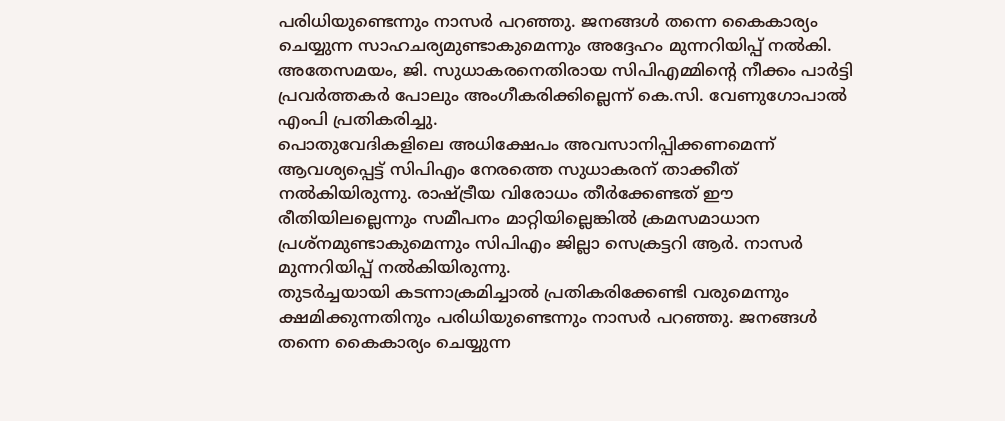പരിധിയുണ്ടെന്നും നാസർ പറഞ്ഞു. ജനങ്ങൾ തന്നെ കൈകാര്യം ചെയ്യുന്ന സാഹചര്യമുണ്ടാകുമെന്നും അദ്ദേഹം മുന്നറിയിപ്പ് നൽകി.
അതേസമയം, ജി. സുധാകരനെതിരായ സിപിഎമ്മിന്റെ നീക്കം പാർട്ടി പ്രവർത്തകർ പോലും അംഗീകരിക്കില്ലെന്ന് കെ.സി. വേണുഗോപാൽ എംപി പ്രതികരിച്ചു.
പൊതുവേദികളിലെ അധിക്ഷേപം അവസാനിപ്പിക്കണമെന്ന് ആവശ്യപ്പെട്ട് സിപിഎം നേരത്തെ സുധാകരന് താക്കീത് നൽകിയിരുന്നു. രാഷ്ട്രീയ വിരോധം തീർക്കേണ്ടത് ഈ രീതിയിലല്ലെന്നും സമീപനം മാറ്റിയില്ലെങ്കിൽ ക്രമസമാധാന പ്രശ്നമുണ്ടാകുമെന്നും സിപിഎം ജില്ലാ സെക്രട്ടറി ആർ. നാസർ മുന്നറിയിപ്പ് നൽകിയിരുന്നു.
തുടർച്ചയായി കടന്നാക്രമിച്ചാൽ പ്രതികരിക്കേണ്ടി വരുമെന്നും ക്ഷമിക്കുന്നതിനും പരിധിയുണ്ടെന്നും നാസർ പറഞ്ഞു. ജനങ്ങൾ തന്നെ കൈകാര്യം ചെയ്യുന്ന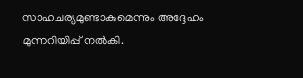സാഹചര്യമുണ്ടാകുമെന്നും അദ്ദേഹം മുന്നറിയിപ്പ് നൽകി.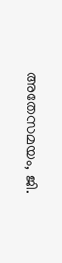അതേസമയം, ജി.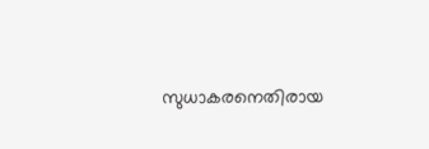സുധാകരനെതിരായ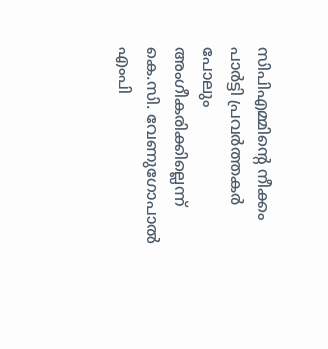സിപിഎമ്മിന്റെ നീക്കം പാർട്ടി പ്രവർത്തകർ പോലും അംഗീകരിക്കില്ലെന്ന് കെ.സി. വേണുഗോപാൽ എംപി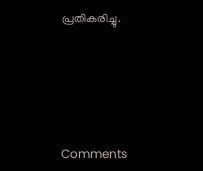പ്രതികരിച്ചു.







Comments